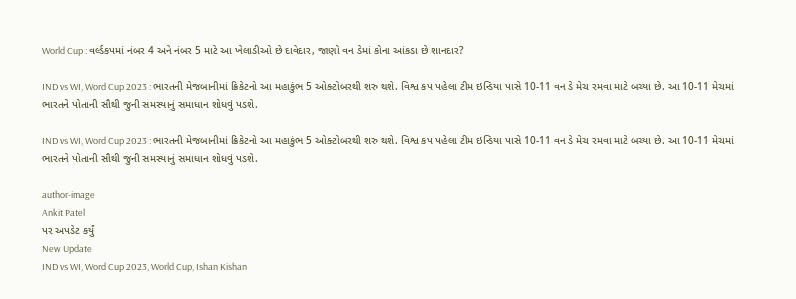World Cup : વર્લ્ડકપમાં નંબર 4 અને નંબર 5 માટે આ ખેલાડીઓ છે દાવેદાર, જાણો વન ડેમાં કોના આંકડા છે શાનદાર?

IND vs WI, Word Cup 2023 : ભારતની મેજબાનીમાં ક્રિકેટનો આ મહાકુંભ 5 ઓક્ટોબરથી શરુ થશે. વિશ્વ કપ પહેલા ટીમ ઇન્ડિયા પાસે 10-11 વન ડે મેચ રમવા માટે બચ્યા છે. આ 10-11 મેચમાં ભારતને પોતાની સૌથી જુની સમસ્યાનું સમાધાન શોધવું પડશે.

IND vs WI, Word Cup 2023 : ભારતની મેજબાનીમાં ક્રિકેટનો આ મહાકુંભ 5 ઓક્ટોબરથી શરુ થશે. વિશ્વ કપ પહેલા ટીમ ઇન્ડિયા પાસે 10-11 વન ડે મેચ રમવા માટે બચ્યા છે. આ 10-11 મેચમાં ભારતને પોતાની સૌથી જુની સમસ્યાનું સમાધાન શોધવું પડશે.

author-image
Ankit Patel
પર અપડેટ કર્યું
New Update
IND vs WI, Word Cup 2023, World Cup, Ishan Kishan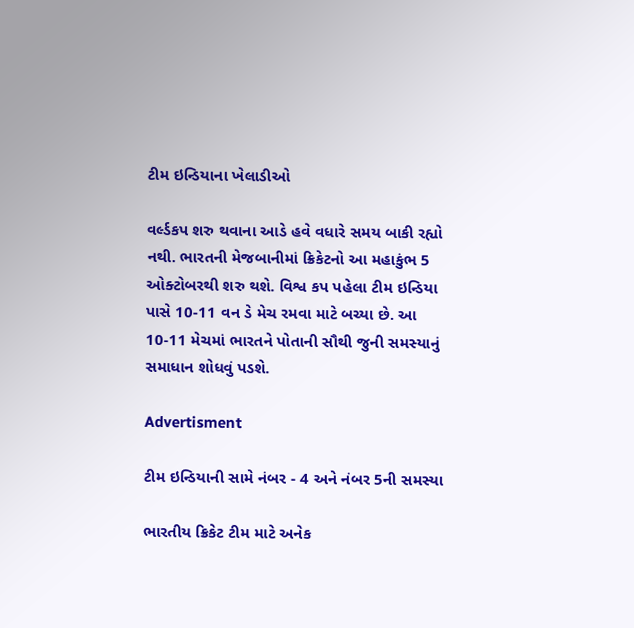ટીમ ઇન્ડિયાના ખેલાડીઓ

વર્લ્ડકપ શરુ થવાના આડે હવે વધારે સમય બાકી રહ્યો નથી. ભારતની મેજબાનીમાં ક્રિકેટનો આ મહાકુંભ 5 ઓક્ટોબરથી શરુ થશે. વિશ્વ કપ પહેલા ટીમ ઇન્ડિયા પાસે 10-11 વન ડે મેચ રમવા માટે બચ્યા છે. આ 10-11 મેચમાં ભારતને પોતાની સૌથી જુની સમસ્યાનું સમાધાન શોધવું પડશે.

Advertisment

ટીમ ઇન્ડિયાની સામે નંબર - 4 અને નંબર 5ની સમસ્યા

ભારતીય ક્રિકેટ ટીમ માટે અનેક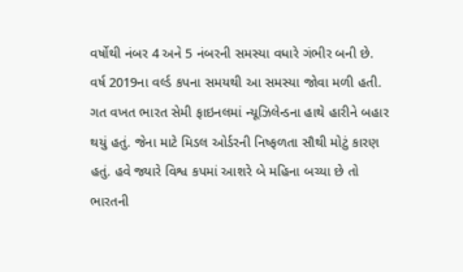વર્ષોથી નંબર 4 અને 5 નંબરની સમસ્યા વધારે ગંભીર બની છે. વર્ષ 2019ના વર્લ્ડ કપના સમયથી આ સમસ્યા જોવા મળી હતી. ગત વખત ભારત સેમી ફાઇનલમાં ન્યૂઝિલેન્ડના હાથે હારીને બહાર થયું હતું. જેના માટે મિડલ ઓર્ડરની નિષ્ફળતા સૌથી મોટું કારણ હતું. હવે જ્યારે વિશ્વ કપમાં આશરે બે મહિના બચ્યા છે તો ભારતની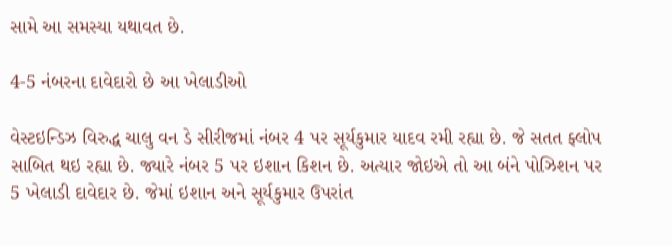સામે આ સમસ્યા યથાવત છે.

4-5 નંબરના દાવેદારો છે આ ખેલાડીઓ

વેસ્ટઇન્ડિઝ વિરુદ્ધ ચાલુ વન ડે સીરીજમાં નંબર 4 પર સૂર્યકુમાર યાદવ રમી રહ્યા છે. જે સતત ફ્લોપ સાબિત થઇ રહ્યા છે. જ્યારે નંબર 5 પર ઇશાન કિશન છે. અત્યાર જોઇએ તો આ બંને પોઝિશન પર 5 ખેલાડી દાવેદાર છે. જેમાં ઇશાન અને સૂર્યકુમાર ઉપરાંત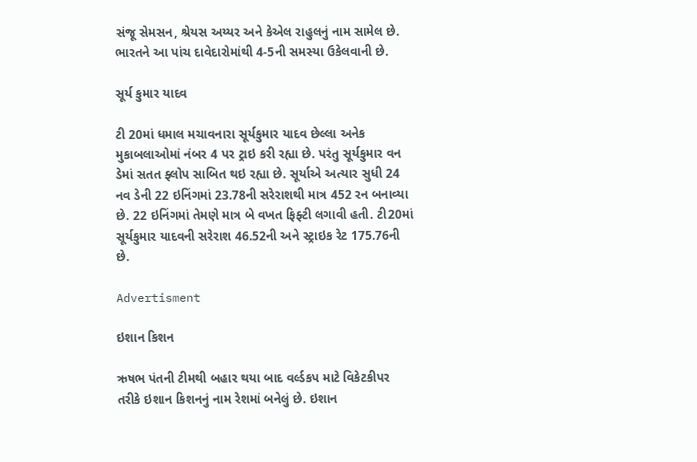સંજૂ સેમસન, શ્રેયસ અય્યર અને કેએલ રાહુલનું નામ સામેલ છે. ભારતને આ પાંચ દાવેદારોમાંથી 4-5ની સમસ્યા ઉકેલવાની છે.

સૂર્ય કુમાર યાદવ

ટી 20માં ધમાલ મચાવનારા સૂર્યકુમાર યાદવ છેલ્લા અનેક મુકાબલાઓમાં નંબર 4 પર ટ્રાઇ કરી રહ્યા છે. પરંતુ સૂર્યકુમાર વન ડેમાં સતત ફ્લોપ સાબિત થઇ રહ્યા છે. સૂર્યાએ અત્યાર સુધી 24 નવ ડેની 22 ઇનિંગમાં 23.78ની સરેરાશથી માત્ર 452 રન બનાવ્યા છે. 22 ઇનિંગમાં તેમણે માત્ર બે વખત ફિફ્ટી લગાવી હતી. ટી20માં સૂર્યકુમાર યાદવની સરેરાશ 46.52ની અને સ્ટ્રાઇક રેટ 175.76ની છે.

Advertisment

ઇશાન કિશન

ઋષભ પંતની ટીમથી બહાર થયા બાદ વર્લ્ડકપ માટે વિકેટકીપર તરીકે ઇશાન કિશનનું નામ રેશમાં બનેલું છે. ઇશાન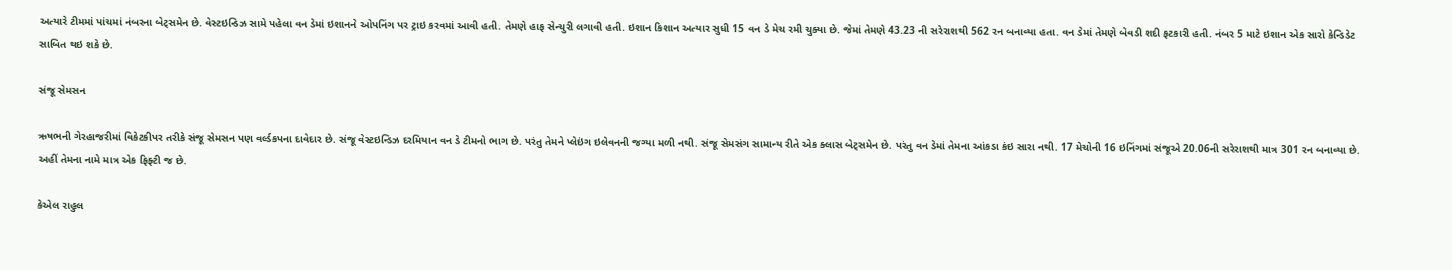અત્યારે ટીમમાં પાંચમાં નંબરના બેટ્સમેન છે. વેસ્ટઇન્ડિઝ સામે પહેલા વન ડેમાં ઇશાનને ઓપનિંગ પર ટ્રાઇ કરવમાં આવી હતી. તેમણે હાફ સેન્ચુરી લગાવી હતી. ઇશાન કિશાન અત્યાર સુધી 15 વન ડે મેચ રમી ચુક્યા છે. જેમાં તેમણે 43.23 ની સરેરાશથી 562 રન બનાવ્યા હતા. વન ડેમાં તેમણે બેવડી શદી ફટકારી હતી. નંબર 5 માટે ઇશાન એક સારો કેન્ડિડેટ સાબિત થઇ શકે છે.

સંજૂ સેમસન

ઋષભની ગેરહાજરીમાં વિકેટકીપર તરીકે સંજૂ સેમસન પણ વર્લ્ડકપના દાવેદાર છે. સંજૂ વેસ્ટઇન્ડિઝ દરમિયાન વન ડે ટીમનો ભાગ છે. પરંતુ તેમને પ્લેઇંગ ઇલેવનની જગ્યા મળી નથી. સંજૂ સેમસંગ સામાન્ય રીતે એક ક્લાસ બેટ્સમેન છે. પરંતુ વન ડેમાં તેમના આંકડા કંઇ સારા નથી. 17 મેચોની 16 ઇનિંગમાં સંજૂએ 20.06ની સરેરાશથી માત્ર 301 રન બનાવ્યા છે. અહીં તેમના નામે માત્ર એક ફિફ્ટી જ છે.

કેએલ રાહુલ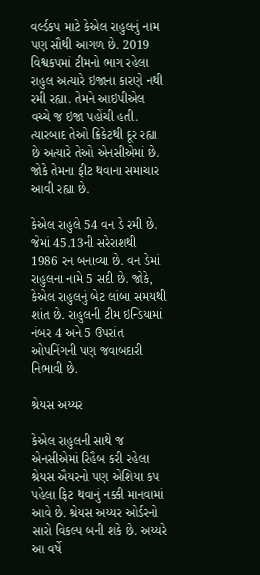વર્લ્ડકપ માટે કેએલ રાહુલનું નામ પણ સૌથી આગળ છે. 2019 વિશ્વકપમાં ટીમનો ભાગ રહેલા રાહુલ અત્યારે ઇજાના કારણે નથી રમી રહ્યા. તેમને આઇપીએલ વચ્ચે જ ઇજા પહોંચી હતી. ત્યારબાદ તેઓ ક્રિકેટથી દૂર રહ્યા છે અત્યારે તેઓ એનસીએમાં છે. જોકે તેમના ફીટ થવાના સમાચાર આવી રહ્યા છે.

કેએલ રાહુલે 54 વન ડે રમી છે. જેમાં 45.13ની સરેરાશથી 1986 રન બનાવ્યા છે. વન ડેમાં રાહુલના નામે 5 સદી છે. જોકે, કેએલ રાહુલનું બેટ લાંબા સમયથી શાંત છે. રાહુલની ટીમ ઇન્ડિયામાં નંબર 4 અને 5 ઉપરાંત ઓપનિંગની પણ જવાબદારી નિભાવી છે.

શ્રેયસ અય્યર

કેએલ રાહુલની સાથે જ એનસીએમાં રિહૈબ કરી રહેલા શ્રેયસ ઐયરનો પણ એશિયા કપ પહેલા ફિટ થવાનું નક્કી માનવામાં આવે છે. શ્રેયસ અય્યર ઓર્ડરનો સારો વિકલ્પ બની શકે છે. અય્યરે આ વર્ષે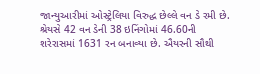જાન્યુઆરીમાં ઓસ્ટ્રેલિયા વિરુદ્ધ છેલ્લે વન ડે રમી છે. શ્રેયસે 42 વન ડેની 38 ઇનિંગોમાં 46.60ની શરેરાસમાં 1631 રન બનાવ્યા છે. ઐયરની સૌથી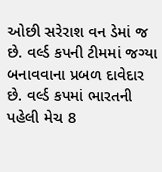ઓછી સરેરાશ વન ડેમાં જ છે. વર્લ્ડ કપની ટીમમાં જગ્યા બનાવવાના પ્રબળ દાવેદાર છે. વર્લ્ડ કપમાં ભારતની પહેલી મેચ 8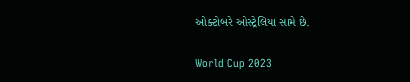ઓક્ટોબરે ઓસ્ટ્રેલિયા સામે છે.

World Cup 2023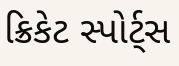ક્રિકેટ સ્પોર્ટ્સ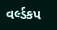વર્લ્ડકપ